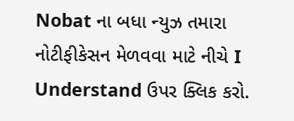Nobat ના બધા ન્યુઝ તમારા નોટીફીકેસન મેળવવા માટે નીચે I Understand ઉપર ક્લિક કરો.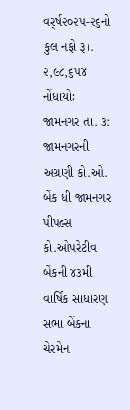વર્ર્ષ૨૦૨૫-૨૬નો કુલ નફો રૂ।. ૨,૯૮,૬૫૪ નોંધાયોઃ
જામનગર તા. ૩: જામનગરની અગ્રણી કો.ઓ. બેંક ધી જામનગર પીપલ્સ કો.ઓપરેટીવ બેંકની ૪૩મી વાર્ષિક સાધારણ સભા બેંકના ચેરમેન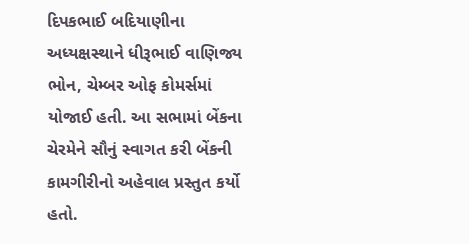દિપકભાઈ બદિયાણીના અધ્યક્ષસ્થાને ધીરૂભાઈ વાણિજ્ય ભોન, ચેમ્બર ઓફ કોમર્સમાં યોજાઈ હતી. આ સભામાં બેંકના ચેરમેને સૌનું સ્વાગત કરી બેંકની કામગીરીનો અહેવાલ પ્રસ્તુત કર્યો હતો.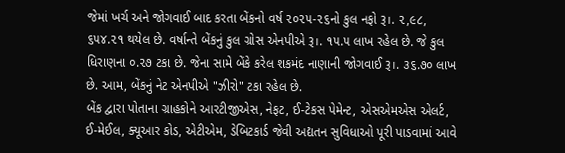જેમાં ખર્ચ અને જોગવાઈ બાદ કરતા બેંકનો વર્ષ ૨૦૨૫-૨૬નો કુલ નફો રૂ।. ૨,૯૮, ૬૫૪.૨૧ થયેલ છે. વર્ષાન્તે બેંકનું કુલ ગ્રોસ એનપીએ રૂ।. ૧૫.૫ લાખ રહેલ છે. જે કુલ ધિરાણના ૦.૨૭ ટકા છે. જેના સામે બેંકે કરેલ શકમંદ નાણાની જોગવાઈ રૂ।. ૩૬.૭૦ લાખ છે. આમ, બેંકનું નેટ એનપીએ "ઝીરો" ટકા રહેલ છે.
બેંક દ્વારા પોતાના ગ્રાહકોને આરટીજીએસ, નેફટ, ઈ-ટેકસ પેમેન્ટ, એસએમએસ એલર્ટ, ઈ-મેઈલ, ક્યૂઆર કોડ, એટીએમ, ડેબિટકાર્ડ જેવી અદ્યતન સુવિધાઓ પૂરી પાડવામાં આવે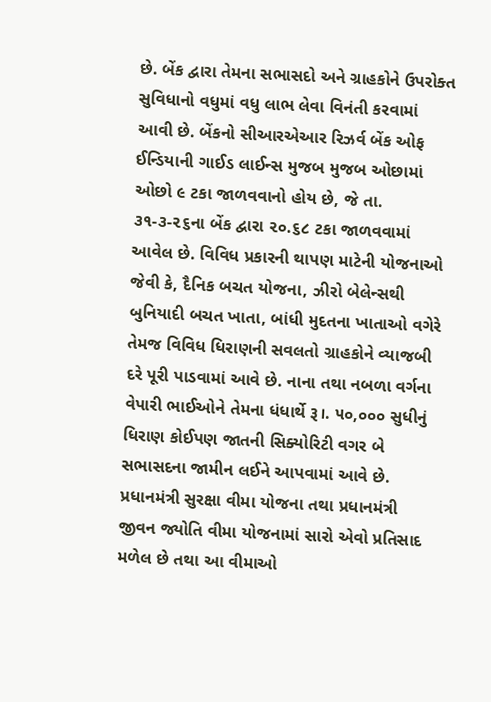છે. બેંક દ્વારા તેમના સભાસદો અને ગ્રાહકોને ઉપરોક્ત સુવિધાનો વધુમાં વધુ લાભ લેવા વિનંતી કરવામાં આવી છે. બેંકનો સીઆરએઆર રિઝર્વ બેંક ઓફ ઈન્ડિયાની ગાઈડ લાઈન્સ મુજબ મુજબ ઓછામાં ઓછો ૯ ટકા જાળવવાનો હોય છે, જે તા. ૩૧-૩-૨૬ના બેંક દ્વારા ૨૦.૬૮ ટકા જાળવવામાં આવેલ છે. વિવિધ પ્રકારની થાપણ માટેની યોજનાઓ જેવી કે, દૈનિક બચત યોજના, ઝીરો બેલેન્સથી બુનિયાદી બચત ખાતા, બાંધી મુદતના ખાતાઓ વગેરે તેમજ વિવિધ ધિરાણની સવલતો ગ્રાહકોને વ્યાજબી દરે પૂરી પાડવામાં આવે છે. નાના તથા નબળા વર્ગના વેપારી ભાઈઓને તેમના ધંધાર્થે રૂ।. ૫૦,૦૦૦ સુધીનું ધિરાણ કોઈપણ જાતની સિક્યોરિટી વગર બે સભાસદના જામીન લઈને આપવામાં આવે છે. પ્રધાનમંત્રી સુરક્ષા વીમા યોજના તથા પ્રધાનમંત્રી જીવન જ્યોતિ વીમા યોજનામાં સારો એવો પ્રતિસાદ મળેલ છે તથા આ વીમાઓ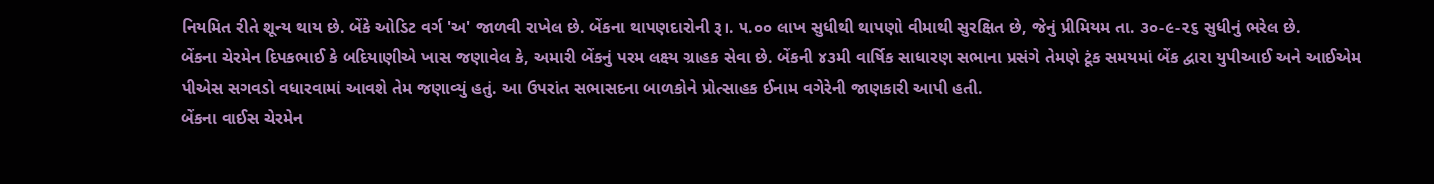નિયમિત રીતે શૂન્ય થાય છે. બેંકે ઓડિટ વર્ગ 'અ' જાળવી રાખેલ છે. બેંકના થાપણદારોની રૂ।. ૫.૦૦ લાખ સુધીથી થાપણો વીમાથી સુરક્ષિત છે, જેનું પ્રીમિયમ તા. ૩૦-૯-૨૬ સુધીનું ભરેલ છે.
બેંકના ચેરમેન દિપકભાઈ કે બદિયાણીએ ખાસ જણાવેલ કે, અમારી બેંકનું પરમ લક્ષ્ય ગ્રાહક સેવા છે. બેંકની ૪૩મી વાર્ષિક સાધારણ સભાના પ્રસંગે તેમણે ટૂંક સમયમાં બેંક દ્વારા યુપીઆઈ અને આઈએમ પીએસ સગવડો વધારવામાં આવશે તેમ જણાવ્યું હતું. આ ઉપરાંત સભાસદના બાળકોને પ્રોત્સાહક ઈનામ વગેરેની જાણકારી આપી હતી.
બેંકના વાઈસ ચેરમેન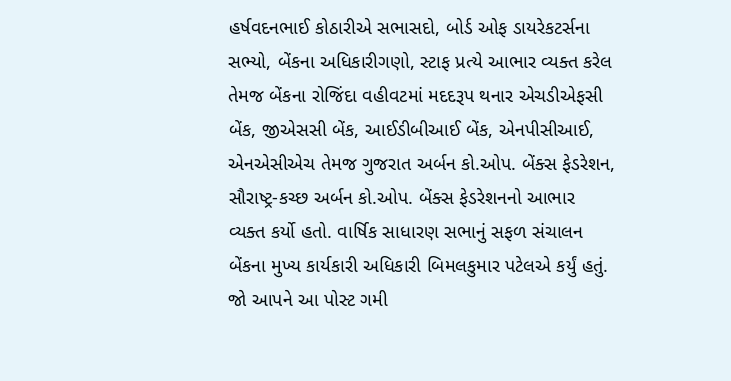હર્ષવદનભાઈ કોઠારીએ સભાસદો, બોર્ડ ઓફ ડાયરેકટર્સના સભ્યો, બેંકના અધિકારીગણો, સ્ટાફ પ્રત્યે આભાર વ્યક્ત કરેલ તેમજ બેંકના રોજિંદા વહીવટમાં મદદરૂપ થનાર એચડીએફસી બેંક, જીએસસી બેંક, આઈડીબીઆઈ બેંક, એનપીસીઆઈ, એનએસીએચ તેમજ ગુજરાત અર્બન કો.ઓપ. બેંક્સ ફેડરેશન, સૌરાષ્ટ્ર-કચ્છ અર્બન કો.ઓપ. બેંક્સ ફેડરેશનનો આભાર વ્યક્ત કર્યો હતો. વાર્ષિક સાધારણ સભાનું સફળ સંચાલન બેંકના મુખ્ય કાર્યકારી અધિકારી બિમલકુમાર પટેલએ કર્યું હતું.
જો આપને આ પોસ્ટ ગમી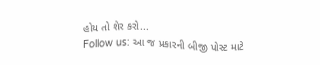હોય તો શેર કરો...
Follow us: આ જ પ્રકારની બીજી પોસ્ટ માટે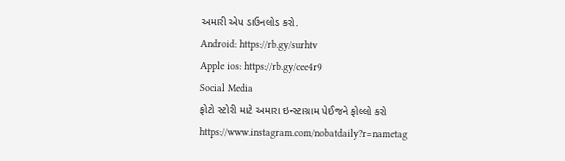અમારી એપ ડાઉનલોડ કરો.
Android: https://rb.gy/surhtv
Apple ios: https://rb.gy/cee4r9
Social Media
ફોટો સ્ટોરી માટે અમારા ઇન્સ્ટાગ્રામ પેઈજને ફોલ્લો કરો
https://www.instagram.com/nobatdaily?r=nametag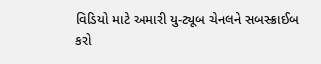વિડિયો માટે અમારી યુ-ટ્યૂબ ચેનલને સબસ્ક્રાઈબ કરો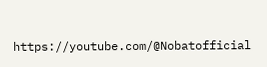https://youtube.com/@Nobatofficial